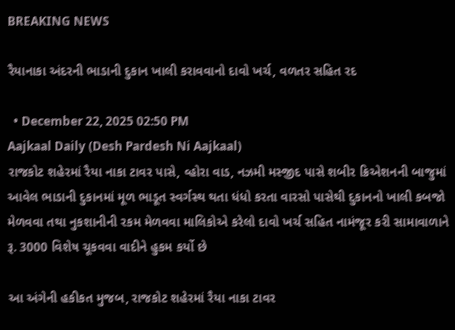BREAKING NEWS

રૈયાનાકા અંદરની ભાડાની દુકાન ખાલી કરાવવાનો દાવો ખર્ચ, વળતર સહિત રદ

  • December 22, 2025 02:50 PM
Aajkaal Daily (Desh Pardesh Ni Aajkaal)
રાજકોટ શહેરમાં રૈયા નાકા ટાવર પાસે, વ્હોરા વાડ, નઝમી મસ્જીદ પાસે શબીર ક્રિએશનની બાજુમાં આવેલ ભાડાની દુકાનમાં મૂળ ભાડૂત સ્વર્ગસ્થ થતા ધંધો કરતા વારસો પાસેથી દુકાનનો ખાલી કબજો મેળવવા તથા નુકશાનીની રકમ મેળવવા માલિકોએ કરેલો દાવો ખર્ચ સહિત નામંજૂર કરી સામાવાળાને રૂ. 3000 વિશેષ ચૂકવવા વાદીને હુકમ કર્યો છે

આ અંગેની હકીકત મુજબ, રાજકોટ શહેરમાં રૈયા નાકા ટાવર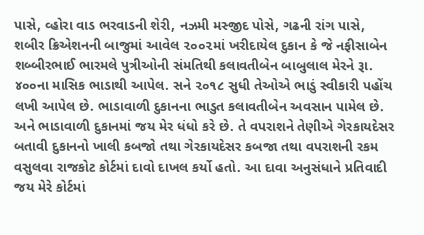પાસે, વ્હોરા વાડ ભરવાડની શેરી, નઝમી મસ્જીદ પોસે, ગઢની રાંગ પાસે, શબીર ક્રિએશનની બાજુમાં આવેલ ૨૦૦૨માં ખરીદાયેલ દુકાન કે જે નફીસાબેન શબ્બીરભાઈ ભારમલે પુત્રીઓની સંમતિથી કલાવતીબેન બાબુલાલ મેરને રૂા. ૪૦૦ના માસિક ભાડાથી આપેલ. સને ૨૦૧૮ સુધી તેઓએ ભાડું સ્વીકારી પહોંચ લખી આપેલ છે. ભાડાવાળી દુકાનના ભાડુત કલાવતીબેન અવસાન પામેલ છે. અને ભાડાવાળી દુકાનમાં જય મેર ધંધો કરે છે. તે વપરાશને તેણીએ ગેરકાયદેસર બતાવી દુકાનનો ખાલી કબજો તથા ગેરકાયદેસર કબજા તથા વપરાશની રકમ વસુલવા રાજકોટ કોર્ટમાં દાવો દાખલ કર્યો હતો. આ દાવા અનુસંધાને પ્રતિવાદી જય મેરે કોર્ટમાં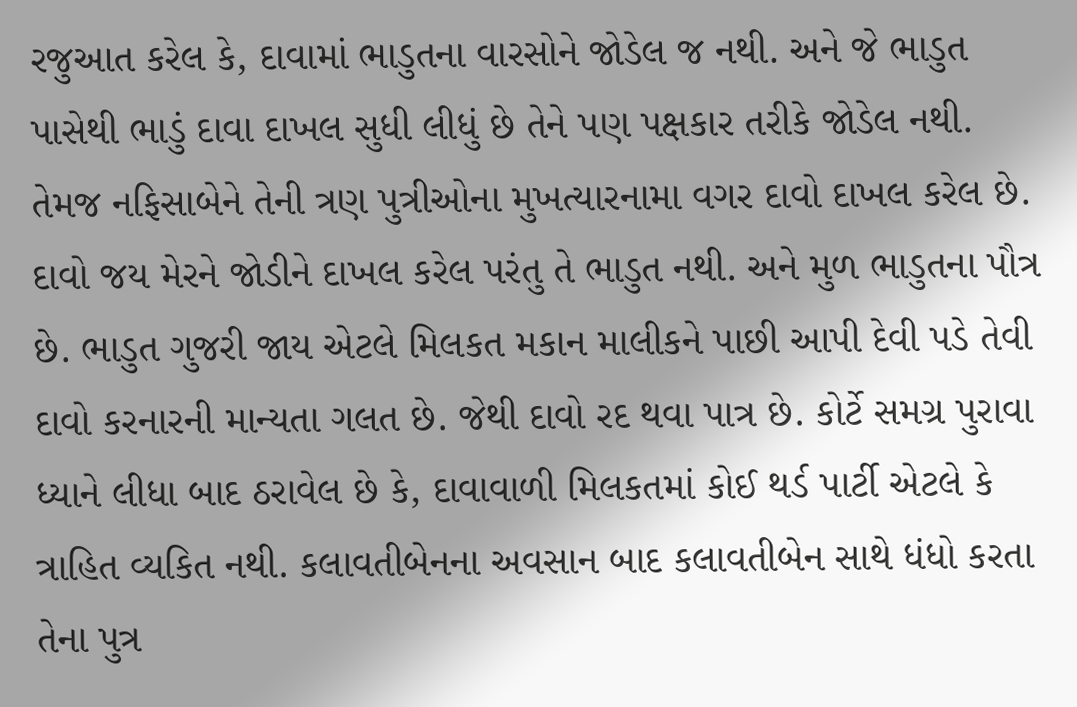રજુઆત કરેલ કે, દાવામાં ભાડુતના વારસોને જોડેલ જ નથી. અને જે ભાડુત પાસેથી ભાડું દાવા દાખલ સુધી લીધું છે તેને પણ પક્ષકાર તરીકે જોડેલ નથી. તેમજ નફિસાબેને તેની ત્રણ પુત્રીઓના મુખત્યારનામા વગર દાવો દાખલ કરેલ છે. દાવો જય મેરને જોડીને દાખલ કરેલ પરંતુ તે ભાડુત નથી. અને મુળ ભાડુતના પૌત્ર છે. ભાડુત ગુજરી જાય એટલે મિલકત મકાન માલીકને પાછી આપી દેવી પડે તેવી દાવો કરનારની માન્યતા ગલત છે. જેથી દાવો રદ થવા પાત્ર છે. કોર્ટે સમગ્ર પુરાવા ધ્યાને લીધા બાદ ઠરાવેલ છે કે, દાવાવાળી મિલકતમાં કોઈ થર્ડ પાર્ટી એટલે કે ત્રાહિત વ્યકિત નથી. કલાવતીબેનના અવસાન બાદ કલાવતીબેન સાથે ધંધો કરતા તેના પુત્ર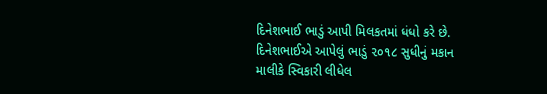દિનેશભાઈ ભાડું આપી મિલકતમાં ધંધો કરે છે. દિનેશભાઈએ આપેલું ભાડું ૨૦૧૮ સુધીનું મકાન માલીકે સ્વિકારી લીધેલ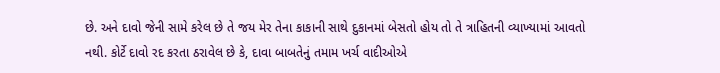છે. અને દાવો જેની સામે કરેલ છે તે જય મેર તેના કાકાની સાથે દુકાનમાં બેસતો હોય તો તે ત્રાહિતની વ્યાખ્યામાં આવતો નથી. કોર્ટે દાવો રદ કરતા ઠરાવેલ છે કે, દાવા બાબતેનું તમામ ખર્ચ વાદીઓએ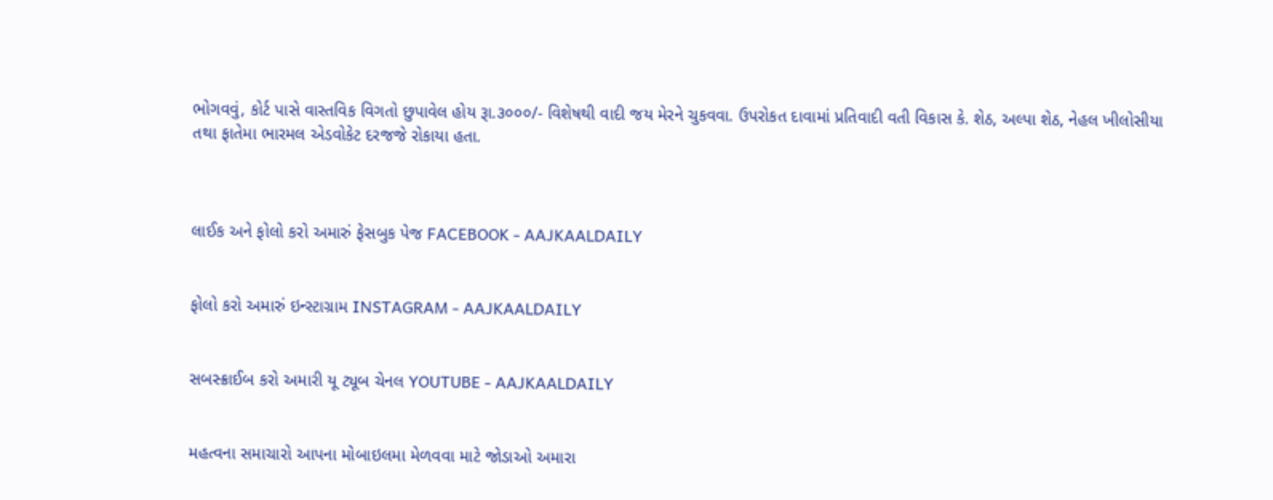ભોગવવું, કોર્ટ પાસે વાસ્તવિક વિગતો છુપાવેલ હોય રૂા.૩૦૦૦/- વિશેષથી વાદી જય મેરને ચુકવવા. ઉપરોકત દાવામાં પ્રતિવાદી વતી વિકાસ કે. શેઠ, અલ્પા શેઠ, નેહલ ખીલોસીયા તથા ફાતેમા ભારમલ એડવોકેટ દરજજે રોકાયા હતા.



લાઈક અને ફોલો કરો અમારું ફેસબુક પેજ FACEBOOK - AAJKAALDAILY


ફોલો કરો અમારું ઇન્સ્ટાગ્રામ INSTAGRAM - AAJKAALDAILY


સબસ્ક્રાઈબ કરો અમારી યૂ ટ્યૂબ ચેનલ YOUTUBE - AAJKAALDAILY


મહત્વના સમાચારો આપના મોબાઇલમા મેળવવા માટે જોડાઓ અમારા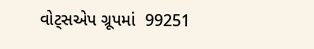વોટ્સએપ ગ્રૂપમાં  99251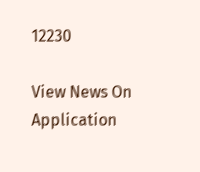12230

View News On Application